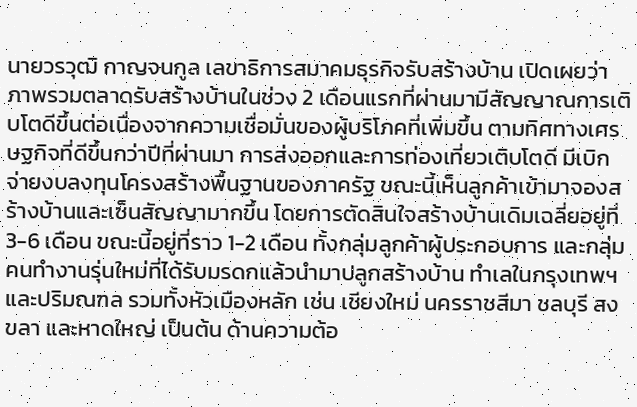นายวรวุฒิ กาญจนกูล เลขาธิการสมาคมธุรกิจรับสร้างบ้าน เปิดเผยว่า ภาพรวมตลาดรับสร้างบ้านในช่วง 2 เดือนแรกที่ผ่านมามีสัญญาณการเติบโตดีขึ้นต่อเนื่องจากความเชื่อมั่นของผู้บริโภคที่เพิ่มขึ้น ตามทิศทางเศรษฐกิจที่ดีขึ้นกว่าปีที่ผ่านมา การส่งออกและการท่องเที่ยวเติบโตดี มีเบิกจ่ายงบลงทุนโครงสร้างพื้นฐานของภาครัฐ ขณะนี้เห็นลูกค้าเข้ามาจองสร้างบ้านและเซ็นสัญญามากขึ้น โดยการตัดสินใจสร้างบ้านเดิมเฉลี่ยอยู่ที่ 3-6 เดือน ขณะนี้อยู่ที่ราว 1-2 เดือน ทั้งกลุ่มลูกค้าผู้ประกอบการ และกลุ่มคนทำงานรุ่นใหม่ที่ได้รับมรดกแล้วนำมาปลูกสร้างบ้าน ทำเลในกรุงเทพฯและปริมณฑล รวมทั้งหัวเมืองหลัก เช่น เชียงใหม่ นครราชสีมา ชลบุรี สงขลา และหาดใหญ่ เป็นต้น ด้านความต้อ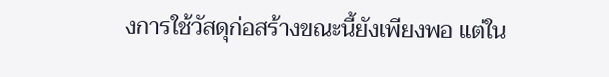งการใช้วัสดุก่อสร้างขณะนี้ยังเพียงพอ แต่ใน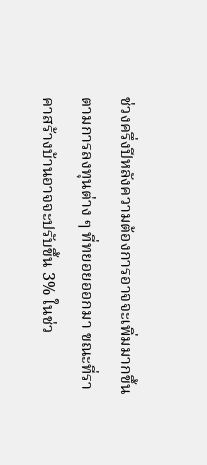ช่วงครึ่งปีหลังความต้องการอาจจะเพิ่มมากขึ้นตามการลงทุนต่าง ๆ ที่ทยอยออกมา ขณะที่ราคาสร้างบ้านอาจจะปรับขึ้น 3% ในช่ว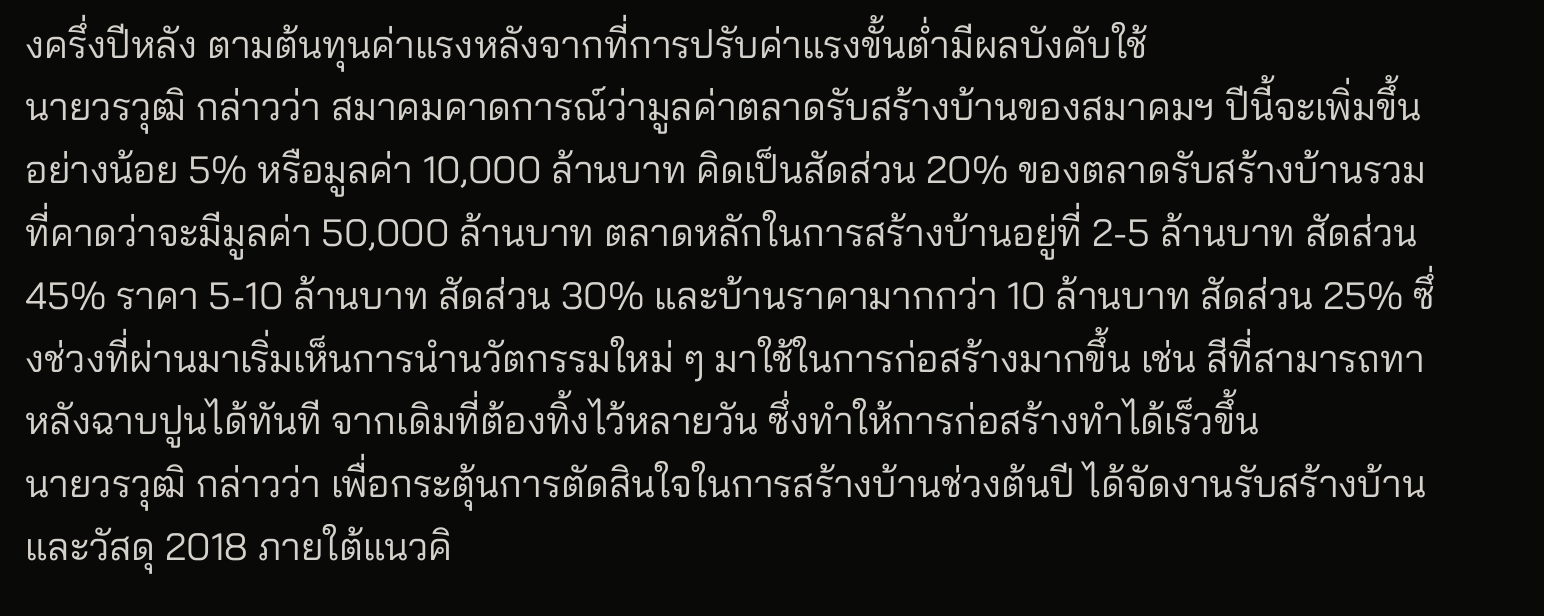งครึ่งปีหลัง ตามต้นทุนค่าแรงหลังจากที่การปรับค่าแรงขั้นต่ำมีผลบังคับใช้
นายวรวุฒิ กล่าวว่า สมาคมคาดการณ์ว่ามูลค่าตลาดรับสร้างบ้านของสมาคมฯ ปีนี้จะเพิ่มขึ้นอย่างน้อย 5% หรือมูลค่า 10,000 ล้านบาท คิดเป็นสัดส่วน 20% ของตลาดรับสร้างบ้านรวมที่คาดว่าจะมีมูลค่า 50,000 ล้านบาท ตลาดหลักในการสร้างบ้านอยู่ที่ 2-5 ล้านบาท สัดส่วน 45% ราคา 5-10 ล้านบาท สัดส่วน 30% และบ้านราคามากกว่า 10 ล้านบาท สัดส่วน 25% ซึ่งช่วงที่ผ่านมาเริ่มเห็นการนำนวัตกรรมใหม่ ๆ มาใช้ในการก่อสร้างมากขึ้น เช่น สีที่สามารถทาหลังฉาบปูนได้ทันที จากเดิมที่ต้องทิ้งไว้หลายวัน ซึ่งทำให้การก่อสร้างทำได้เร็วขึ้น
นายวรวุฒิ กล่าวว่า เพื่อกระตุ้นการตัดสินใจในการสร้างบ้านช่วงต้นปี ได้จัดงานรับสร้างบ้านและวัสดุ 2018 ภายใต้แนวคิ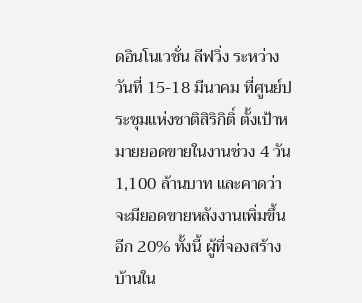ดอินโนเวชั่น ลีฟวิ่ง ระหว่างวันที่ 15-18 มีนาคม ที่ศูนย์ประชุมแห่งชาติสิริกิติ์ ตั้งเป้าหมายยอดขายในงานช่วง 4 วัน 1,100 ล้านบาท และคาดว่าจะมียอดขายหลังงานเพิ่มขึ้นอีก 20% ทั้งนี้ ผู้ที่จองสร้างบ้านใน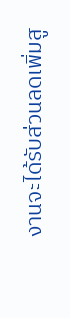งานจะได้รับส่วนลดเพิ่มสู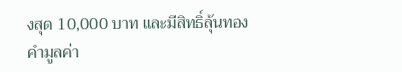งสุด 10,000 บาท และมีสิทธิ์ลุ้นทองคำมูลค่า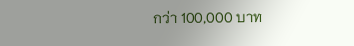กว่า 100,000 บาท